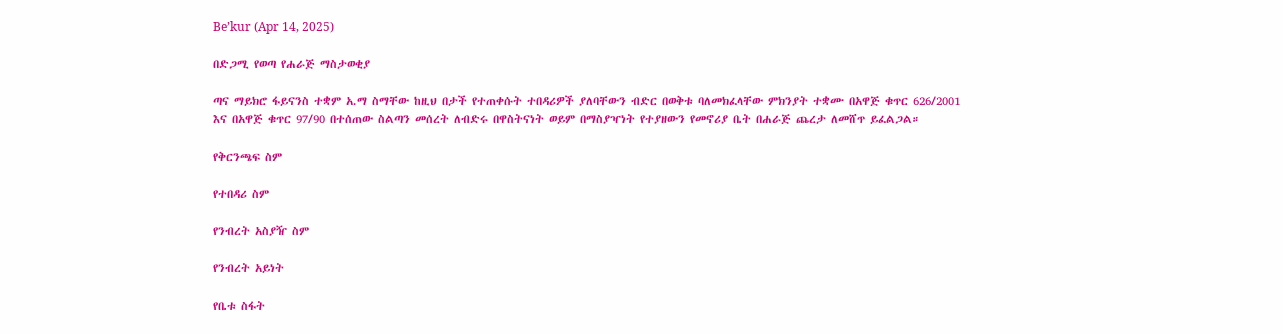Be’kur (Apr 14, 2025)

በድጋሚ የወጣ የሐራጅ ማስታወቂያ

ጣና ማይክሮ ፋይናንስ ተቋም አ.ማ ስማቸው ከዚህ በታች የተጠቀሱት ተበዳሪዎች ያለባቸውን ብድር በወቅቱ ባለመክፈላቸው ምክንያት ተቋሙ በአዋጅ ቁጥር 626/2001 እና በአዋጅ ቁጥር 97/90 በተሰጠው ስልጣን መሰረት ለብድሩ በዋስትናነት ወይም በማስያዣነት የተያዘውን የመኖሪያ ቤት በሐራጅ ጨረታ ለመሸጥ ይፈልጋል።

የቅርንጫፍ ስም

የተበዳሪ ስም

የንብረት አስያዥ ስም

የንብረት አይነት

የቤቱ ስፋት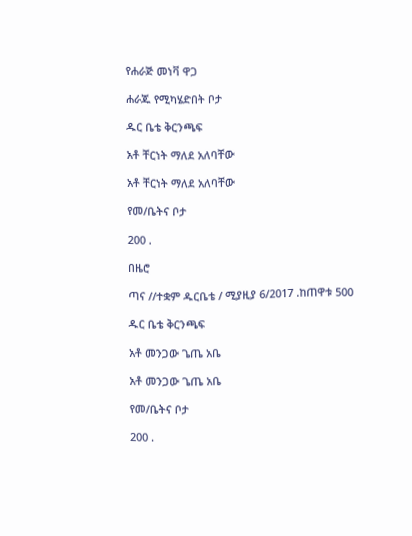የሐራጅ መነቫ ዋጋ

ሐራጁ የሚካሄድበት ቦታ

ዱር ቤቴ ቅርንጫፍ

አቶ ቸርነት ማለደ አለባቸው

አቶ ቸርነት ማለደ አለባቸው

የመ/ቤትና ቦታ

200 .

በዜሮ

ጣና //ተቋም ዱርቤቴ / ሚያዚያ 6/2017 .ከጠዋቱ 500

ዱር ቤቴ ቅርንጫፍ

አቶ መንጋው ጌጤ አቤ

አቶ መንጋው ጌጤ አቤ

የመ/ቤትና ቦታ

200 .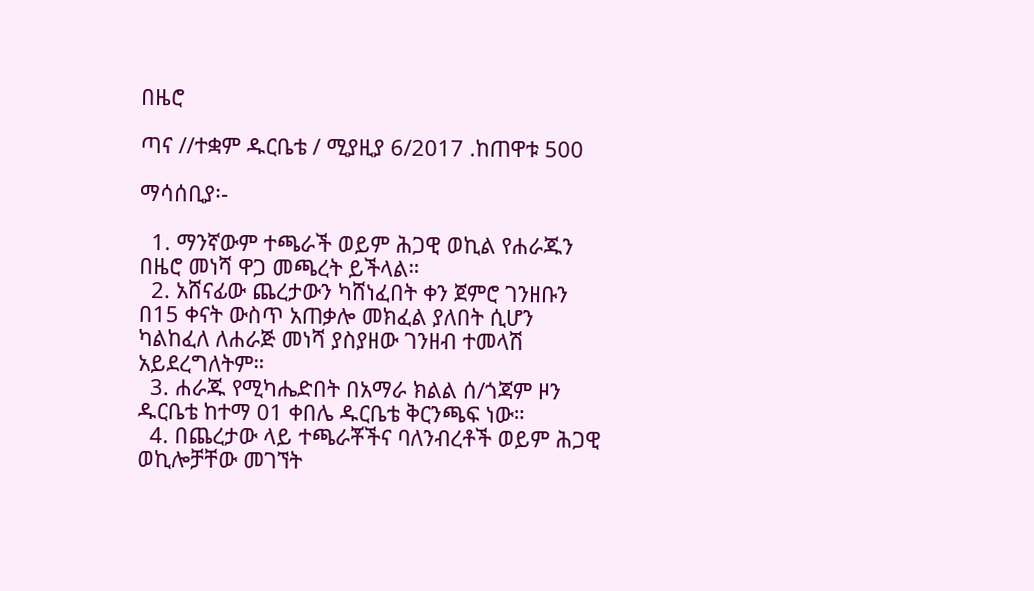በዜሮ

ጣና //ተቋም ዱርቤቴ / ሚያዚያ 6/2017 .ከጠዋቱ 500

ማሳሰቢያ፡-

  1. ማንኛውም ተጫራች ወይም ሕጋዊ ወኪል የሐራጁን በዜሮ መነሻ ዋጋ መጫረት ይችላል።
  2. አሸናፊው ጨረታውን ካሸነፈበት ቀን ጀምሮ ገንዘቡን በ15 ቀናት ውስጥ አጠቃሎ መክፈል ያለበት ሲሆን ካልከፈለ ለሐራጅ መነሻ ያስያዘው ገንዘብ ተመላሽ አይደረግለትም።
  3. ሐራጁ የሚካሔድበት በአማራ ክልል ሰ/ጎጃም ዞን ዱርቤቴ ከተማ 01 ቀበሌ ዱርቤቴ ቅርንጫፍ ነው።
  4. በጨረታው ላይ ተጫራቾችና ባለንብረቶች ወይም ሕጋዊ ወኪሎቻቸው መገኘት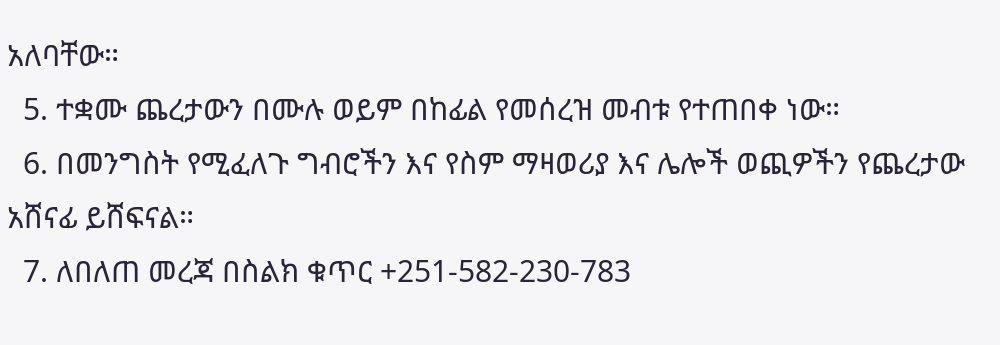አለባቸው።
  5. ተቋሙ ጨረታውን በሙሉ ወይም በከፊል የመሰረዝ መብቱ የተጠበቀ ነው።
  6. በመንግስት የሚፈለጉ ግብሮችን እና የስም ማዛወሪያ እና ሌሎች ወጪዎችን የጨረታው አሸናፊ ይሸፍናል።
  7. ለበለጠ መረጃ በስልክ ቁጥር +251-582-230-783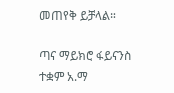መጠየቅ ይቻላል።

ጣና ማይክሮ ፋይናንስ ተቋም አ.ማ